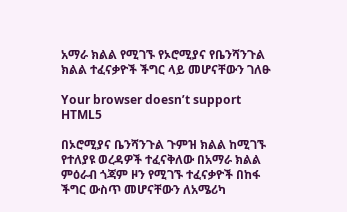አማራ ክልል የሚገኙ የኦሮሚያና የቤንሻንጉል ክልል ተፈናቃዮች ችግር ላይ መሆናቸውን ገለፁ

Your browser doesn’t support HTML5

በኦሮሚያና ቤንሻንጉል ጉምዝ ክልል ከሚገኙ የተለያዩ ወረዳዎች ተፈናቅለው በአማራ ክልል ምዕራብ ጎጃም ዞን የሚገኙ ተፈናቃዮች በከፋ ችግር ውስጥ መሆናቸውን ለአሜሪካ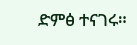ድምፅ ተናገሩ።